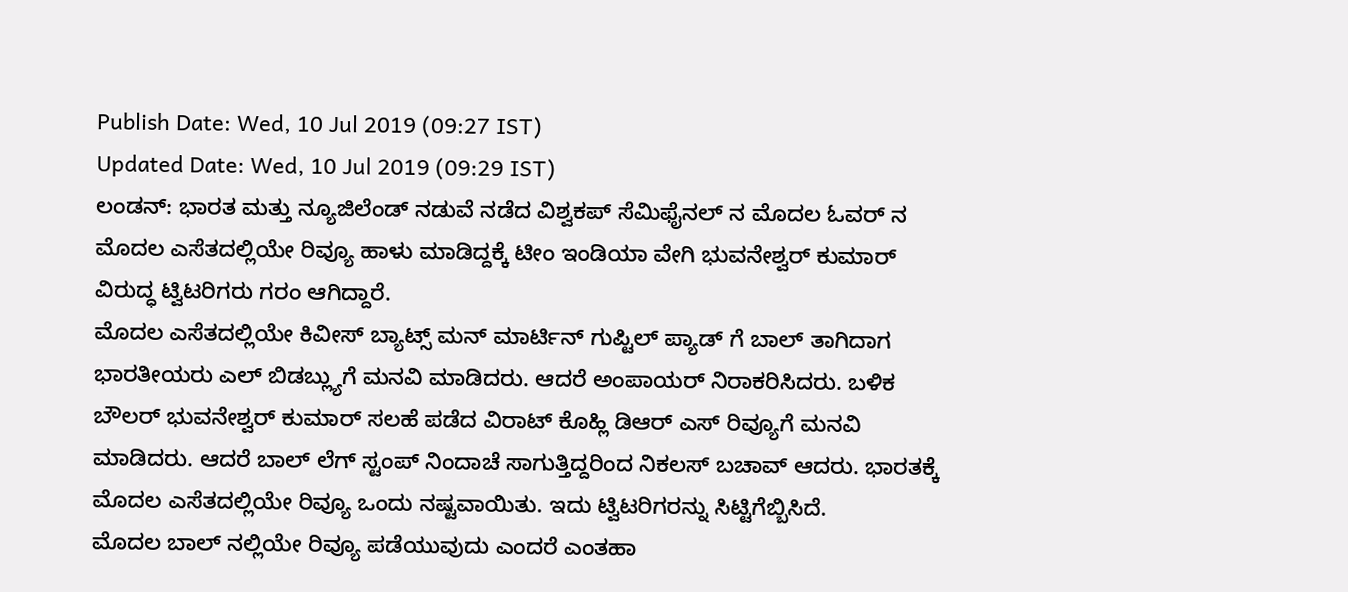Publish Date: Wed, 10 Jul 2019 (09:27 IST)
Updated Date: Wed, 10 Jul 2019 (09:29 IST)
ಲಂಡನ್: ಭಾರತ ಮತ್ತು ನ್ಯೂಜಿಲೆಂಡ್ ನಡುವೆ ನಡೆದ ವಿಶ್ವಕಪ್ ಸೆಮಿಫೈನಲ್ ನ ಮೊದಲ ಓವರ್ ನ ಮೊದಲ ಎಸೆತದಲ್ಲಿಯೇ ರಿವ್ಯೂ ಹಾಳು ಮಾಡಿದ್ದಕ್ಕೆ ಟೀಂ ಇಂಡಿಯಾ ವೇಗಿ ಭುವನೇಶ್ವರ್ ಕುಮಾರ್ ವಿರುದ್ಧ ಟ್ವಿಟರಿಗರು ಗರಂ ಆಗಿದ್ದಾರೆ.
ಮೊದಲ ಎಸೆತದಲ್ಲಿಯೇ ಕಿವೀಸ್ ಬ್ಯಾಟ್ಸ್ ಮನ್ ಮಾರ್ಟಿನ್ ಗುಪ್ಟಿಲ್ ಪ್ಯಾಡ್ ಗೆ ಬಾಲ್ ತಾಗಿದಾಗ ಭಾರತೀಯರು ಎಲ್ ಬಿಡಬ್ಲ್ಯುಗೆ ಮನವಿ ಮಾಡಿದರು. ಆದರೆ ಅಂಪಾಯರ್ ನಿರಾಕರಿಸಿದರು. ಬಳಿಕ ಬೌಲರ್ ಭುವನೇಶ್ವರ್ ಕುಮಾರ್ ಸಲಹೆ ಪಡೆದ ವಿರಾಟ್ ಕೊಹ್ಲಿ ಡಿಆರ್ ಎಸ್ ರಿವ್ಯೂಗೆ ಮನವಿ ಮಾಡಿದರು. ಆದರೆ ಬಾಲ್ ಲೆಗ್ ಸ್ಟಂಪ್ ನಿಂದಾಚೆ ಸಾಗುತ್ತಿದ್ದರಿಂದ ನಿಕಲಸ್ ಬಚಾವ್ ಆದರು. ಭಾರತಕ್ಕೆ ಮೊದಲ ಎಸೆತದಲ್ಲಿಯೇ ರಿವ್ಯೂ ಒಂದು ನಷ್ಟವಾಯಿತು. ಇದು ಟ್ವಿಟರಿಗರನ್ನು ಸಿಟ್ಟಿಗೆಬ್ಬಿಸಿದೆ.
ಮೊದಲ ಬಾಲ್ ನಲ್ಲಿಯೇ ರಿವ್ಯೂ ಪಡೆಯುವುದು ಎಂದರೆ ಎಂತಹಾ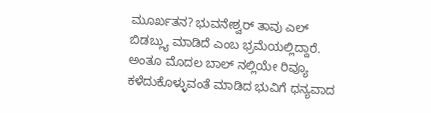ಮೂರ್ಖತನ? ಭುವನೇಶ್ವರ್ ತಾವು ಎಲ್ ಬಿಡಬ್ಲ್ಯು ಮಾಡಿದೆ ಎಂಬ ಭ್ರಮೆಯಲ್ಲಿದ್ದಾರೆ. ಅಂತೂ ಮೊದಲ ಬಾಲ್ ನಲ್ಲಿಯೇ ರಿವ್ಯೂ ಕಳೆದುಕೊಳ್ಳುವಂತೆ ಮಾಡಿದ ಭುವಿಗೆ ಧನ್ಯವಾದ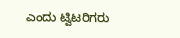ಎಂದು ಟ್ವಿಟರಿಗರು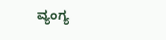ವ್ಯಂಗ್ಯ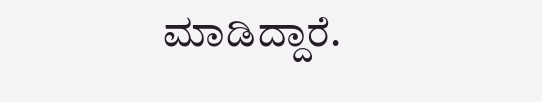ಮಾಡಿದ್ದಾರೆ.